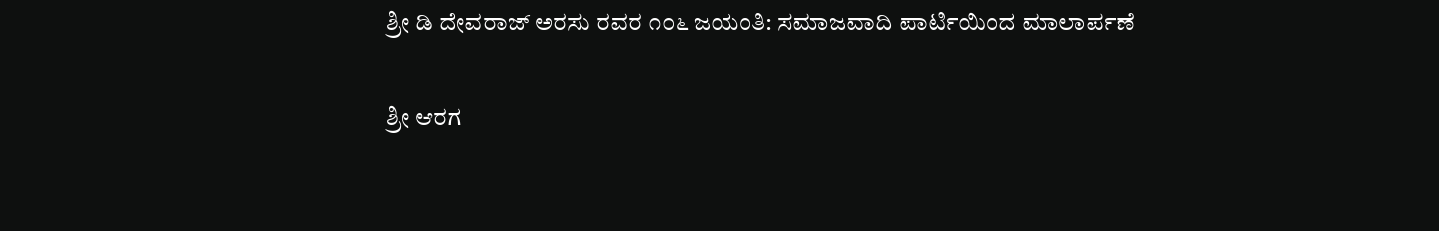ಶ್ರೀ ಡಿ ದೇವರಾಜ್ ಅರಸು ರವರ ೧೦೬ ಜಯಂತಿ: ಸಮಾಜವಾದಿ ಪಾರ್ಟಿಯಿಂದ ಮಾಲಾರ್ಪಣೆ

ಶ್ರೀ ಆರಗ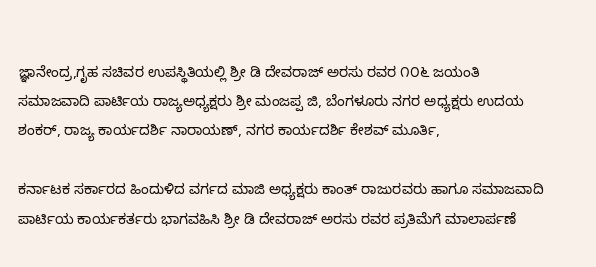ಜ್ಞಾನೇಂದ್ರ,ಗೃಹ ಸಚಿವರ ಉಪಸ್ಥಿತಿಯಲ್ಲಿ ಶ್ರೀ ಡಿ ದೇವರಾಜ್ ಅರಸು ರವರ ೧೦೬ ಜಯಂತಿ ಸಮಾಜವಾದಿ ಪಾರ್ಟಿಯ ರಾಜ್ಯಅಧ್ಯಕ್ಷರು ಶ್ರೀ ಮಂಜಪ್ಪ ಜಿ, ಬೆಂಗಳೂರು ನಗರ ಅಧ್ಯಕ್ಷರು ಉದಯ ಶಂಕರ್, ರಾಜ್ಯ ಕಾರ್ಯದರ್ಶಿ ನಾರಾಯಣ್, ನಗರ ಕಾರ್ಯದರ್ಶಿ ಕೇಶವ್ ಮೂರ್ತಿ,

ಕರ್ನಾಟಕ ಸರ್ಕಾರದ ಹಿಂದುಳಿದ ವರ್ಗದ ಮಾಜಿ ಅಧ್ಯಕ್ಷರು ಕಾಂತ್ ರಾಜುರವರು ಹಾಗೂ ಸಮಾಜವಾದಿ ಪಾರ್ಟಿಯ ಕಾರ್ಯಕರ್ತರು ಭಾಗವಹಿಸಿ ಶ್ರೀ ಡಿ ದೇವರಾಜ್ ಅರಸು ರವರ ಪ್ರತಿಮೆಗೆ ಮಾಲಾರ್ಪಣೆ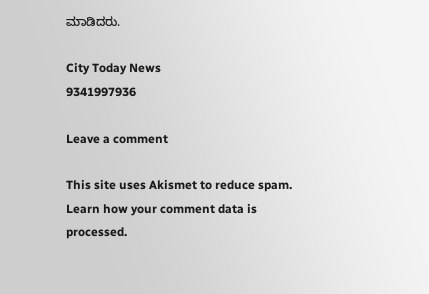ಮಾಡಿದರು.

City Today News
9341997936

Leave a comment

This site uses Akismet to reduce spam. Learn how your comment data is processed.